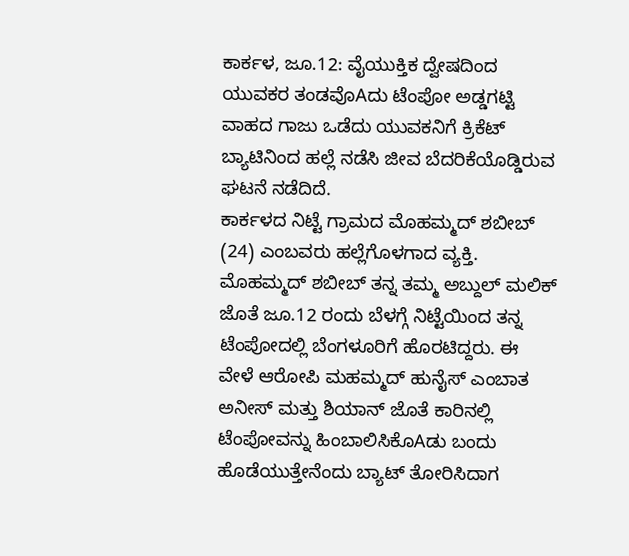ಕಾರ್ಕಳ, ಜೂ.12: ವೈಯುಕ್ತಿಕ ದ್ವೇಷದಿಂದ ಯುವಕರ ತಂಡವೊAದು ಟೆಂಪೋ ಅಡ್ಡಗಟ್ಟಿ ವಾಹದ ಗಾಜು ಒಡೆದು ಯುವಕನಿಗೆ ಕ್ರಿಕೆಟ್ ಬ್ಯಾಟಿನಿಂದ ಹಲ್ಲೆ ನಡೆಸಿ ಜೀವ ಬೆದರಿಕೆಯೊಡ್ಡಿರುವ ಘಟನೆ ನಡೆದಿದೆ.
ಕಾರ್ಕಳದ ನಿಟ್ಟೆ ಗ್ರಾಮದ ಮೊಹಮ್ಮದ್ ಶಬೀಬ್ (24) ಎಂಬವರು ಹಲ್ಲೆಗೊಳಗಾದ ವ್ಯಕ್ತಿ. ಮೊಹಮ್ಮದ್ ಶಬೀಬ್ ತನ್ನ ತಮ್ಮ ಅಬ್ದುಲ್ ಮಲಿಕ್ ಜೊತೆ ಜೂ.12 ರಂದು ಬೆಳಗ್ಗೆ ನಿಟ್ಟೆಯಿಂದ ತನ್ನ ಟೆಂಪೋದಲ್ಲಿ ಬೆಂಗಳೂರಿಗೆ ಹೊರಟಿದ್ದರು. ಈ ವೇಳೆ ಆರೋಪಿ ಮಹಮ್ಮದ್ ಹುನೈಸ್ ಎಂಬಾತ ಅನೀಸ್ ಮತ್ತು ಶಿಯಾನ್ ಜೊತೆ ಕಾರಿನಲ್ಲಿ ಟೆಂಪೋವನ್ನು ಹಿಂಬಾಲಿಸಿಕೊAಡು ಬಂದು ಹೊಡೆಯುತ್ತೇನೆಂದು ಬ್ಯಾಟ್ ತೋರಿಸಿದಾಗ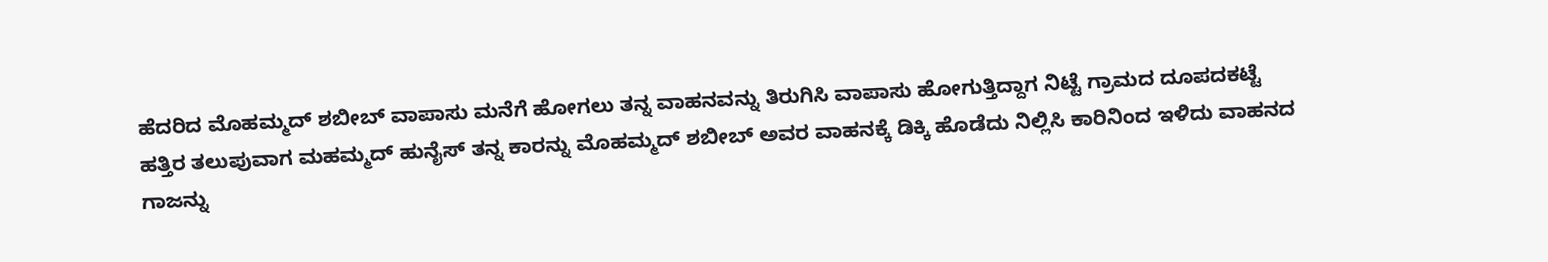ಹೆದರಿದ ಮೊಹಮ್ಮದ್ ಶಬೀಬ್ ವಾಪಾಸು ಮನೆಗೆ ಹೋಗಲು ತನ್ನ ವಾಹನವನ್ನು ತಿರುಗಿಸಿ ವಾಪಾಸು ಹೋಗುತ್ತಿದ್ದಾಗ ನಿಟ್ಟೆ ಗ್ರಾಮದ ದೂಪದಕಟ್ಟೆ ಹತ್ತಿರ ತಲುಪುವಾಗ ಮಹಮ್ಮದ್ ಹುನೈಸ್ ತನ್ನ ಕಾರನ್ನು ಮೊಹಮ್ಮದ್ ಶಬೀಬ್ ಅವರ ವಾಹನಕ್ಕೆ ಡಿಕ್ಕಿ ಹೊಡೆದು ನಿಲ್ಲಿಸಿ ಕಾರಿನಿಂದ ಇಳಿದು ವಾಹನದ ಗಾಜನ್ನು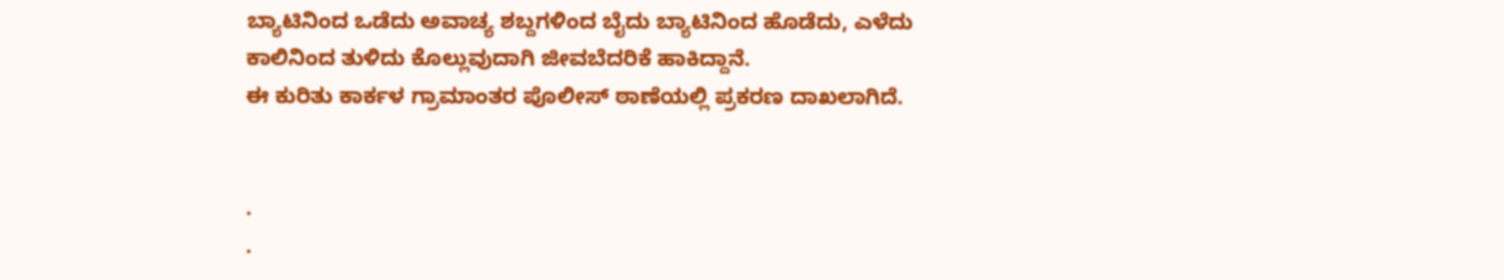ಬ್ಯಾಟಿನಿಂದ ಒಡೆದು ಅವಾಚ್ಯ ಶಬ್ದಗಳಿಂದ ಬೈದು ಬ್ಯಾಟಿನಿಂದ ಹೊಡೆದು, ಎಳೆದು ಕಾಲಿನಿಂದ ತುಳಿದು ಕೊಲ್ಲುವುದಾಗಿ ಜೀವಬೆದರಿಕೆ ಹಾಕಿದ್ದಾನೆ.
ಈ ಕುರಿತು ಕಾರ್ಕಳ ಗ್ರಾಮಾಂತರ ಪೊಲೀಸ್ ಠಾಣೆಯಲ್ಲಿ ಪ್ರಕರಣ ದಾಖಲಾಗಿದೆ.


.
.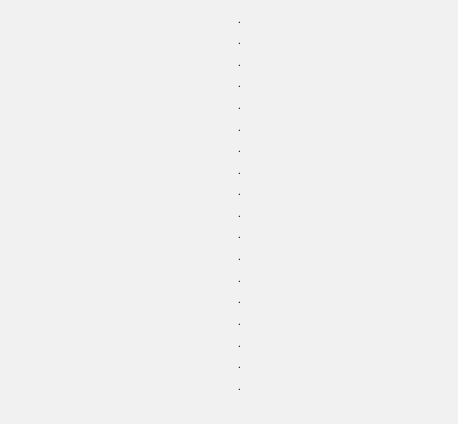.
.
.
.
.
.
.
.
.
.
.
.
.
.
.
.
.
.